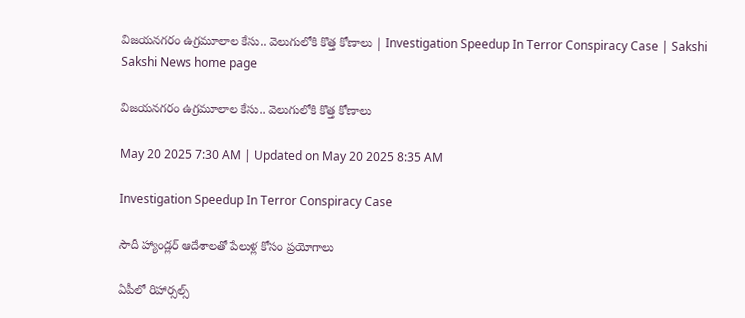విజయనగరం ఉగ్రమూలాల కేసు.. వెలుగులోకి కొత్త కోణాలు | Investigation Speedup In Terror Conspiracy Case | Sakshi
Sakshi News home page

విజయనగరం ఉగ్రమూలాల కేసు.. వెలుగులోకి కొత్త కోణాలు

May 20 2025 7:30 AM | Updated on May 20 2025 8:35 AM

Investigation Speedup In Terror Conspiracy Case

సౌదీ హ్యాండ్లర్‌ ఆదేశాలతో పేలుళ్ల కోసం ప్రయోగాలు

ఏపీలో రిహార్సల్స్‌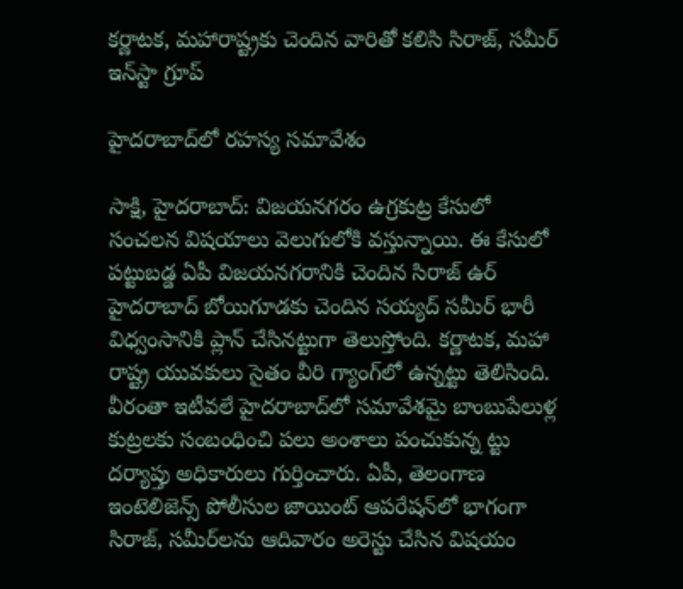కర్ణాటక, మహారాష్ట్రకు చెందిన వారితో కలిసి సిరాజ్, సమీర్‌ ఇన్‌స్టా గ్రూప్‌

హైదరాబాద్‌లో రహస్య సమావేశం

సాక్షి, హైదరాబాద్‌: విజయనగరం ఉగ్రకుట్ర కేసులో సంచలన విషయాలు వెలుగులోకి వస్తున్నాయి. ఈ కేసులో పట్టుబడ్డ ఏపీ విజయనగరానికి చెందిన సిరాజ్‌ ఉర్‌ హైదరాబాద్‌ బోయిగూడకు చెందిన సయ్యద్‌ సమీర్‌ భారీ విధ్వంసానికి ప్లాన్‌ చేసినట్టుగా తెలుస్తోంది. కర్ణాటక, మహా రాష్ట్ర యువకులు సైతం వీరి గ్యాంగ్‌లో ఉన్నట్టు తెలిసింది. వీరంతా ఇటీవలే హైదరాబాద్‌లో సమావేశమై బాంబుపేలుళ్ల కుట్రలకు సంబంధించి పలు అంశాలు పంచుకున్న ట్టు దర్యాప్తు అధికారులు గుర్తించారు. ఏపీ, తెలంగాణ ఇంటెలిజెన్స్‌ పోలీసుల జాయింట్‌ ఆపరేషన్‌లో భాగంగా సిరాజ్, సమీర్‌లను ఆదివారం అరెస్టు చేసిన విషయం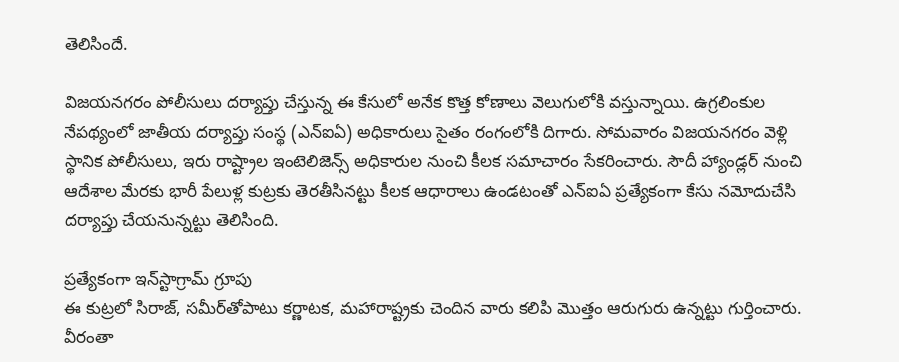తెలిసిందే.

విజయనగరం పోలీసులు దర్యాప్తు చేస్తున్న ఈ కేసులో అనేక కొత్త కోణాలు వెలుగులోకి వస్తున్నాయి. ఉగ్రలింకుల నేపథ్యంలో జాతీయ దర్యాప్తు సంస్థ (ఎన్‌ఐఏ) అధికారులు సైతం రంగంలోకి దిగారు. సోమవారం విజయనగరం వెళ్లి స్థానిక పోలీసులు, ఇరు రాష్ట్రాల ఇంటెలిజెన్స్‌ అధికారుల నుంచి కీలక సమాచారం సేకరించారు. సౌదీ హ్యాండ్లర్‌ నుంచి ఆదేశాల మేరకు భారీ పేలుళ్ల కుట్రకు తెరతీసినట్టు కీలక ఆధారాలు ఉండటంతో ఎన్‌ఐఏ ప్రత్యేకంగా కేసు నమోదుచేసి దర్యాప్తు చేయనున్నట్టు తెలిసింది.

ప్రత్యేకంగా ఇన్‌స్టాగ్రామ్‌ గ్రూపు
ఈ కుట్రలో సిరాజ్, సమీర్‌తోపాటు కర్ణాటక, మహారాష్ట్రకు చెందిన వారు కలిపి మొత్తం ఆరుగురు ఉన్నట్టు గుర్తించారు. వీరంతా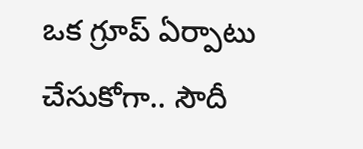ఒక గ్రూప్‌ ఏర్పాటు చేసుకోగా.. సౌదీ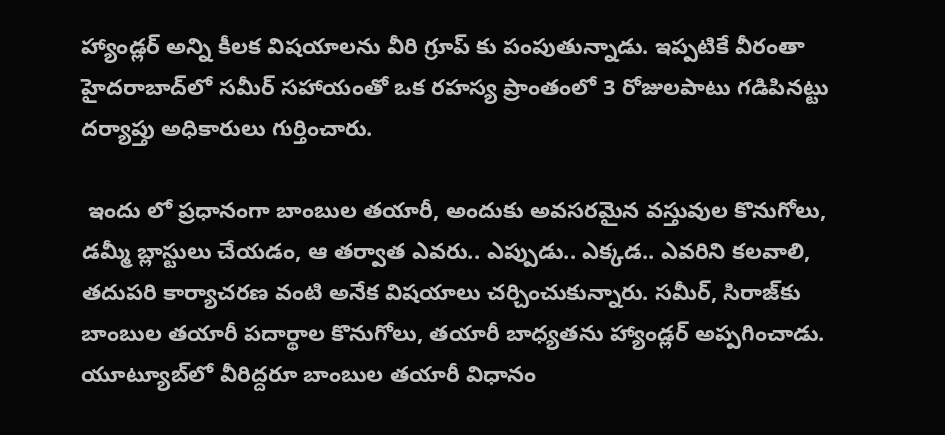హ్యాండ్లర్‌ అన్ని కీలక విషయాలను వీరి గ్రూప్‌ కు పంపుతున్నాడు. ఇప్పటికే వీరంతా హైదరాబాద్‌లో సమీర్‌ సహాయంతో ఒక రహస్య ప్రాంతంలో 3 రోజులపాటు గడిపినట్టు దర్యాప్తు అధికారులు గుర్తించారు.

 ఇందు లో ప్రధానంగా బాంబుల తయారీ, అందుకు అవసరమైన వస్తువుల కొనుగోలు, డమ్మీ బ్లాస్టులు చేయడం, ఆ తర్వాత ఎవరు.. ఎప్పుడు.. ఎక్కడ.. ఎవరిని కలవాలి, తదుపరి కార్యాచరణ వంటి అనేక విషయాలు చర్చించుకున్నారు. సమీర్, సిరాజ్‌కు బాంబుల తయారీ పదార్థాల కొనుగోలు, తయారీ బాధ్యతను హ్యాండ్లర్‌ అప్పగించాడు. యూట్యూబ్‌లో వీరిద్దరూ బాంబుల తయారీ విధానం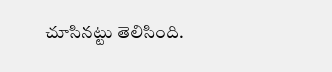చూసినట్టు తెలిసింది.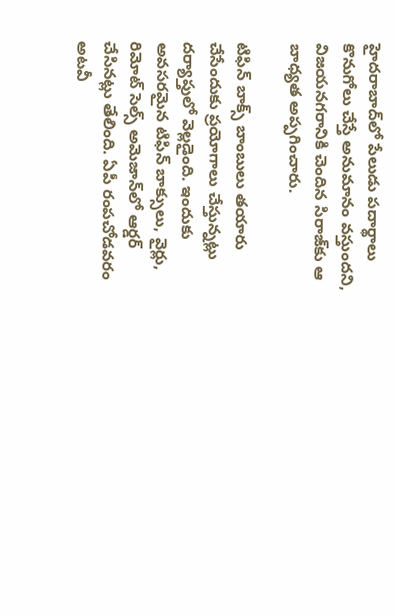హైదరాబాద్‌లో పేలుడు పదార్థాలు కొనుగోలు చేస్తే అనుమానం వస్తుందని, విజయనగరానికి చెందిన సిరాజ్‌కు ఆ బాధ్యత అప్పగించారు.

టిఫిన్‌ బాక్స్‌ బాంబులు తయారు చేసేందుకు ప్రయోగాలు చేస్తున్నట్లు దర్యాప్తులో వెల్లడైంది. ఇందుకు అవసరమైన టిఫిన్‌ బాక్సులు, వైర్లు, రిమోట్‌ సెల్స్‌ అమెజాన్‌లో ఆర్డర్‌ చేసినట్లు తేలింది. ఏపీ రంపచోడవరం అటవీ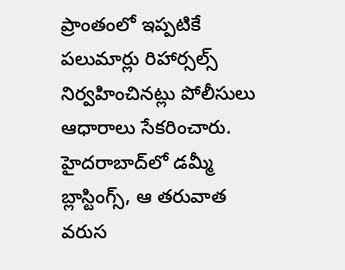ప్రాంతంలో ఇప్పటికే పలుమార్లు రిహార్సల్స్‌ నిర్వహించినట్లు పోలీసులు ఆధారాలు సేకరించారు. హైదరాబాద్‌లో డమ్మీ బ్లాస్టింగ్స్, ఆ తరువాత వరుస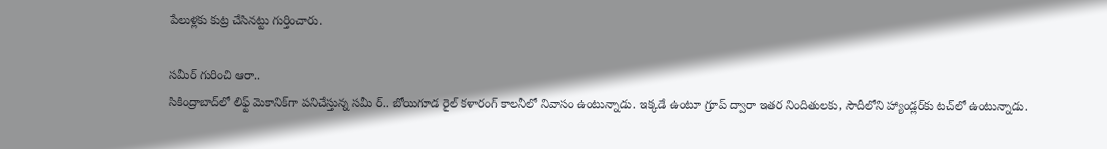పేలుళ్లకు కుట్ర చేసినట్టు గుర్తించారు.

సమీర్‌ గురించి ఆరా..
సికింద్రాబాద్‌లో లిఫ్ట్‌ మెకానిక్‌గా పనిచేస్తున్న సమీ ర్‌.. బోయిగూడ రైల్‌ కళారంగ్‌ కాలనీలో నివాసం ఉంటున్నాడు. ఇక్కడే ఉంటూ గ్రూప్‌ ద్వారా ఇతర నిందితులకు, సౌదీలోని హ్యాండ్లర్‌కు టచ్‌లో ఉంటున్నాడు.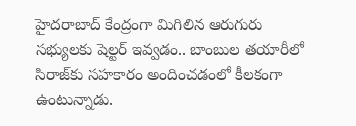హైదరాబాద్‌ కేంద్రంగా మిగిలిన ఆరుగురు సభ్యులకు షెల్టర్‌ ఇవ్వడం.. బాంబుల తయారీలో సిరాజ్‌కు సహకారం అందించడంలో కీలకంగా ఉంటున్నాడు.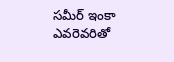సమీర్‌ ఇంకా ఎవరెవరితో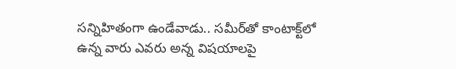సన్నిహితంగా ఉండేవాడు.. సమీర్‌తో కాంటాక్ట్‌లో ఉన్న వారు ఎవరు అన్న విషయాలపై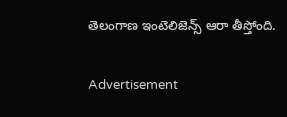తెలంగాణ ఇంటెలిజెన్స్‌ ఆరా తీస్తోంది.

Advertisement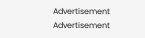Advertisement
Advertisement